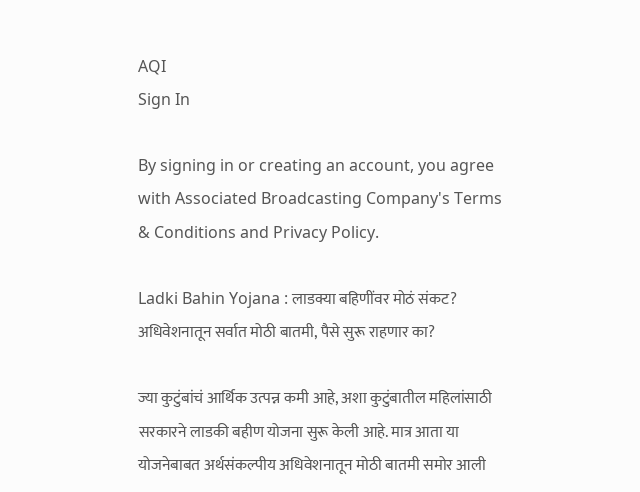AQI
Sign In

By signing in or creating an account, you agree with Associated Broadcasting Company's Terms & Conditions and Privacy Policy.

Ladki Bahin Yojana : लाडक्या बहिणींवर मोठं संकट? अधिवेशनातून सर्वात मोठी बातमी, पैसे सुरू राहणार का?

ज्या कुटुंबांचं आर्थिक उत्पन्न कमी आहे, अशा कुटुंबातील महिलांसाठी सरकारने लाडकी बहीण योजना सुरू केली आहे. मात्र आता या योजनेबाबत अर्थसंकल्पीय अधिवेशनातून मोठी बातमी समोर आली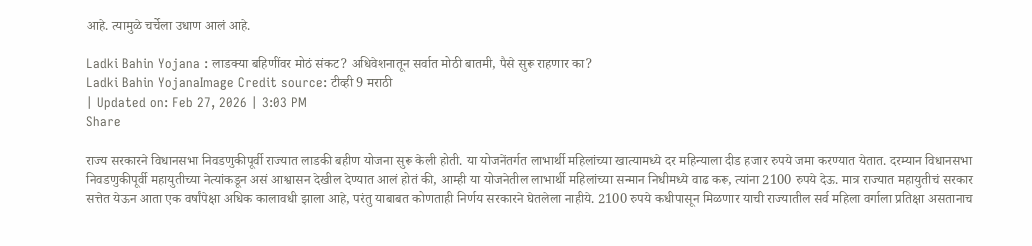आहे. त्यामुळे चर्चेला उधाण आलं आहे.

Ladki Bahin Yojana : लाडक्या बहिणींवर मोठं संकट? अधिवेशनातून सर्वात मोठी बातमी, पैसे सुरू राहणार का?
Ladki Bahin YojanaImage Credit source: टीव्ही 9 मराठी
| Updated on: Feb 27, 2026 | 3:03 PM
Share

राज्य सरकारने विधानसभा निवडणुकीपूर्वी राज्यात लाडकी बहीण योजना सुरू केली होती. या योजनेंतर्गत लाभार्थी महिलांच्या खात्यामध्ये दर महिन्याला दीड हजार रुपये जमा करण्यात येतात. दरम्यान विधानसभा निवडणुकीपूर्वी महायुतीच्या नेत्यांकडून असं आश्वासन देखील देण्यात आलं होतं की, आम्ही या योजनेतील लाभार्थी महिलांच्या सन्मान निधीमध्ये वाढ करू, त्यांना 2100 रुपये देऊ. मात्र राज्यात महायुतीचं सरकार सत्तेत येऊन आता एक वर्षांपेक्षा अधिक कालावधी झाला आहे, परंतु याबाबत कोणताही निर्णय सरकारने घेतलेला नाहीये. 2100 रुपये कधीपासून मिळणार याची राज्यातील सर्व महिला वर्गाला प्रतिक्षा असतानाच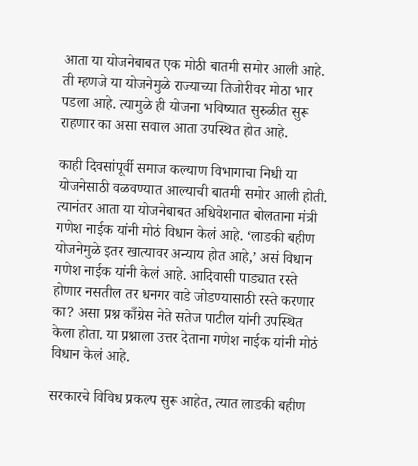आता या योजनेबाबत एक मोठी बातमी समोर आली आहे. ती म्हणजे या योजनेमुळे राज्याच्या तिजोरीवर मोठा भार पडला आहे. त्यामुळे ही योजना भविष्यात सुरुळीत सुरू राहणार का असा सवाल आता उपस्थित होत आहे.

काही दिवसांपूर्वी समाज कल्याण विभागाचा निधी या योजनेसाठी वळवण्यात आल्याची बातमी समोर आली होती. त्यानंतर आता या योजनेबाबत अधिवेशनात बोलताना मंत्री गणेश नाईक यांनी मोठं विधान केलं आहे. ‘लाडकी बहीण योजनेमुळे इतर खात्यावर अन्याय होत आहे,’ असं विधान गणेश नाईक यांनी केलं आहे. आदिवासी पाड्यात रस्ते होणार नसतील तर धनगर वाडे जोडण्यासाठी रस्ते करणार का? असा प्रश्न काँग्रेस नेते सतेज पाटील यांनी उपस्थित केला होता. या प्रश्नाला उत्तर देताना गणेश नाईक यांनी मोठं विधान केलं आहे.

सरकारचे विविध प्रकल्प सुरू आहेत, त्यात लाडकी बहीण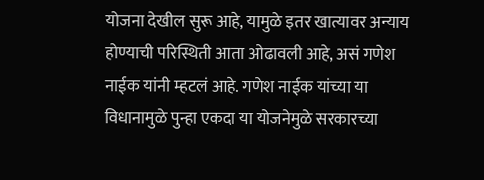योजना देखील सुरू आहे, यामुळे इतर खात्यावर अन्याय होण्याची परिस्थिती आता ओढावली आहे, असं गणेश नाईक यांनी म्हटलं आहे. गणेश नाईक यांच्या या विधानामुळे पुन्हा एकदा या योजनेमुळे सरकारच्या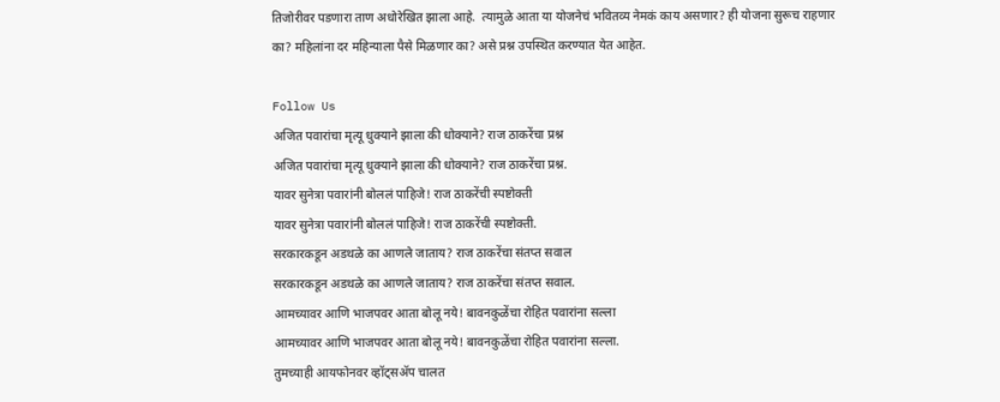तिजोरीवर पडणारा ताण अधोरेखित झाला आहे.  त्यामुळे आता या योजनेचं भवितव्य नेमकं काय असणार? ही योजना सुरूच राहणार का? महिलांना दर महिन्याला पैसे मिळणार का? असे प्रश्न उपस्थित करण्यात येत आहेत.

Follow Us
अजित पवारांचा मृत्यू धुक्याने झाला की धोक्याने? राज ठाकरेंचा प्रश्न
अजित पवारांचा मृत्यू धुक्याने झाला की धोक्याने? राज ठाकरेंचा प्रश्न.
यावर सुनेत्रा पवारांनी बोललं पाहिजे! राज ठाकरेंची स्पष्टोक्ती
यावर सुनेत्रा पवारांनी बोललं पाहिजे! राज ठाकरेंची स्पष्टोक्ती.
सरकारकडून अडथळे का आणले जाताय? राज ठाकरेंचा संतप्त सवाल
सरकारकडून अडथळे का आणले जाताय? राज ठाकरेंचा संतप्त सवाल.
आमच्यावर आणि भाजपवर आता बोलू नये! बावनकुळेंचा रोहित पवारांना सल्ला
आमच्यावर आणि भाजपवर आता बोलू नये! बावनकुळेंचा रोहित पवारांना सल्ला.
तुमच्याही आयफोनवर व्हॉट्सॲप चालत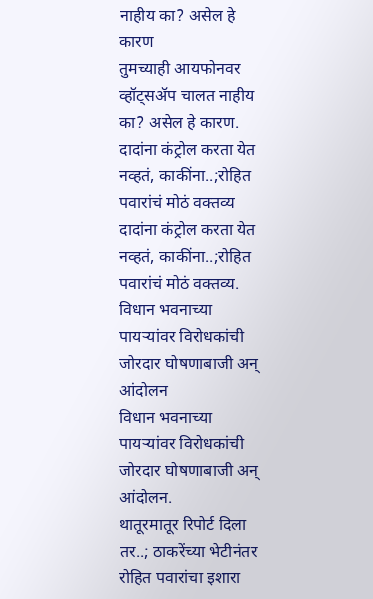नाहीय का? असेल हे कारण
तुमच्याही आयफोनवर व्हॉट्सॲप चालत नाहीय का? असेल हे कारण.
दादांना कंट्रोल करता येत नव्हतं, काकींना..;रोहित पवारांचं मोठं वक्तव्य
दादांना कंट्रोल करता येत नव्हतं, काकींना..;रोहित पवारांचं मोठं वक्तव्य.
विधान भवनाच्या पायऱ्यांवर विरोधकांची जोरदार घोषणाबाजी अन् आंदोलन
विधान भवनाच्या पायऱ्यांवर विरोधकांची जोरदार घोषणाबाजी अन् आंदोलन.
थातूरमातूर रिपोर्ट दिला तर..; ठाकरेंच्या भेटीनंतर रोहित पवारांचा इशारा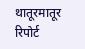थातूरमातूर रिपोर्ट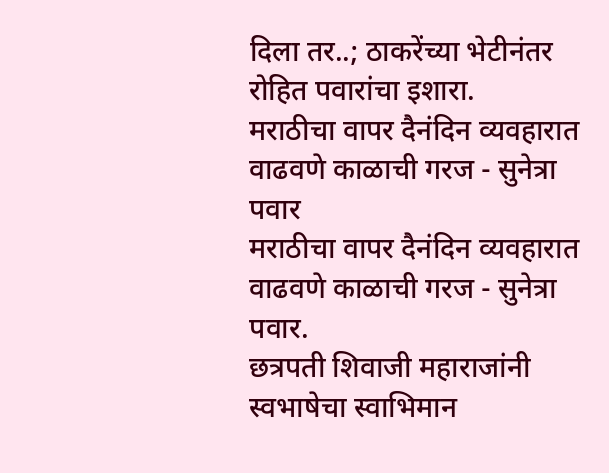दिला तर..; ठाकरेंच्या भेटीनंतर रोहित पवारांचा इशारा.
मराठीचा वापर दैनंदिन व्यवहारात वाढवणे काळाची गरज - सुनेत्रा पवार
मराठीचा वापर दैनंदिन व्यवहारात वाढवणे काळाची गरज - सुनेत्रा पवार.
छत्रपती शिवाजी महाराजांनी स्वभाषेचा स्वाभिमान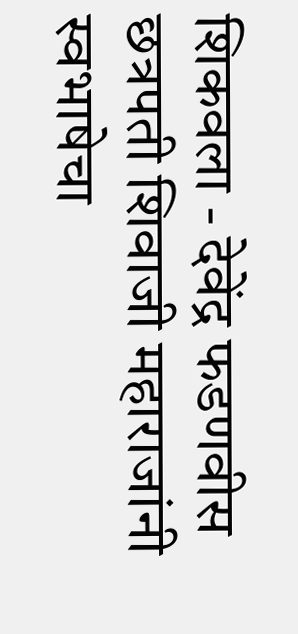शिकवला - देवेंद्र फडणवीस
छत्रपती शिवाजी महाराजांनी स्वभाषेचा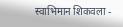स्वाभिमान शिकवला -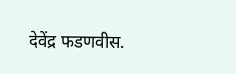देवेंद्र फडणवीस.